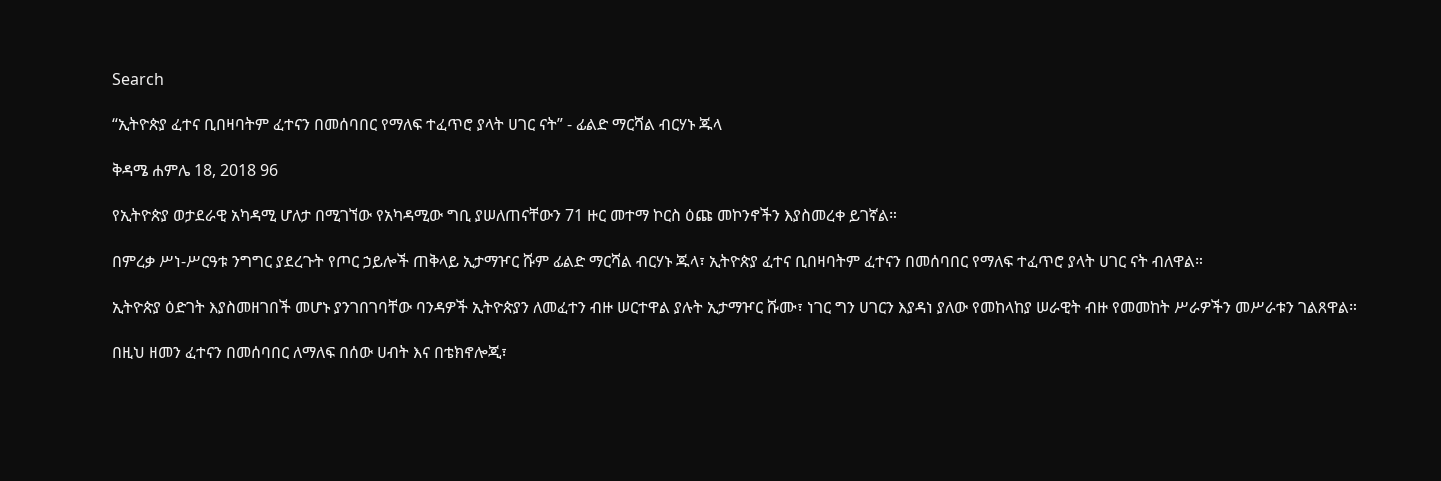Search

“ኢትዮጵያ ፈተና ቢበዛባትም ፈተናን በመሰባበር የማለፍ ተፈጥሮ ያላት ሀገር ናት” - ፊልድ ማርሻል ብርሃኑ ጁላ

ቅዳሜ ሐምሌ 18, 2018 96

የኢትዮጵያ ወታደራዊ አካዳሚ ሆለታ በሚገኘው የአካዳሚው ግቢ ያሠለጠናቸውን 71 ዙር መተማ ኮርስ ዕጩ መኮንኖችን እያስመረቀ ይገኛል።

በምረቃ ሥነ-ሥርዓቱ ንግግር ያደረጉት የጦር ኃይሎች ጠቅላይ ኢታማዦር ሹም ፊልድ ማርሻል ብርሃኑ ጁላ፣ ኢትዮጵያ ፈተና ቢበዛባትም ፈተናን በመሰባበር የማለፍ ተፈጥሮ ያላት ሀገር ናት ብለዋል።

ኢትዮጵያ ዕድገት እያስመዘገበች መሆኑ ያንገበገባቸው ባንዳዎች ኢትዮጵያን ለመፈተን ብዙ ሠርተዋል ያሉት ኢታማዦር ሹሙ፣ ነገር ግን ሀገርን እያዳነ ያለው የመከላከያ ሠራዊት ብዙ የመመከት ሥራዎችን መሥራቱን ገልጸዋል።

በዚህ ዘመን ፈተናን በመሰባበር ለማለፍ በሰው ሀብት እና በቴክኖሎጂ፣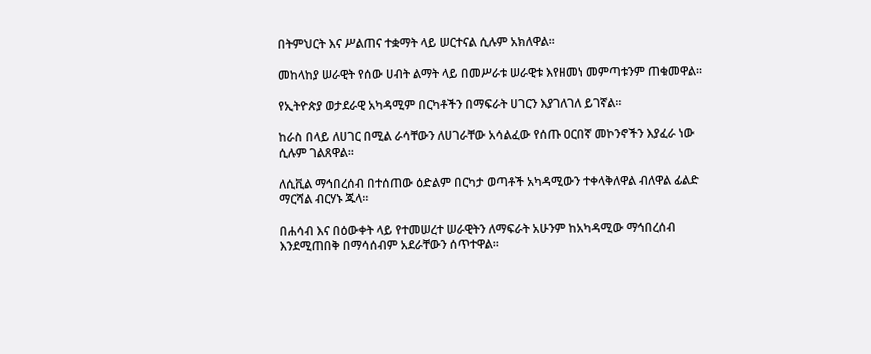በትምህርት እና ሥልጠና ተቋማት ላይ ሠርተናል ሲሉም አክለዋል።

መከላከያ ሠራዊት የሰው ሀብት ልማት ላይ በመሥራቱ ሠራዊቱ እየዘመነ መምጣቱንም ጠቁመዋል።

የኢትዮጵያ ወታደራዊ አካዳሚም በርካቶችን በማፍራት ሀገርን እያገለገለ ይገኛል።

ከራስ በላይ ለሀገር በሚል ራሳቸውን ለሀገራቸው አሳልፈው የሰጡ ዐርበኛ መኮንኖችን እያፈራ ነው ሲሉም ገልጸዋል።

ለሲቪል ማኅበረሰብ በተሰጠው ዕድልም በርካታ ወጣቶች አካዳሚውን ተቀላቅለዋል ብለዋል ፊልድ ማርሻል ብርሃኑ ጁላ።

በሐሳብ እና በዕውቀት ላይ የተመሠረተ ሠራዊትን ለማፍራት አሁንም ከአካዳሚው ማኅበረሰብ እንደሚጠበቅ በማሳሰብም አደራቸውን ሰጥተዋል።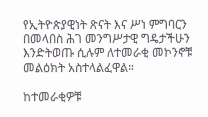የኢትዮጵያዊነት ጽናት እና ሥነ ምግባርን በመላበስ ሕገ መንግሥታዊ ግዴታችሁን እንድትወጡ ሲሉም ለተመራቂ መኮንኖቹ መልዕክት አስተላልፈዋል።

ከተመራቂዎቹ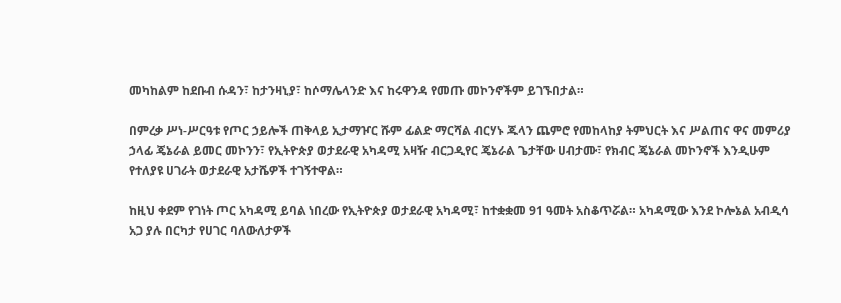መካከልም ከደቡብ ሱዳን፣ ከታንዛኒያ፣ ከሶማሌላንድ እና ከሩዋንዳ የመጡ መኮንኖችም ይገኙበታል።

በምረቃ ሥነ-ሥርዓቱ የጦር ኃይሎች ጠቅላይ ኢታማዦር ሹም ፊልድ ማርሻል ብርሃኑ ጁላን ጨምሮ የመከላከያ ትምህርት እና ሥልጠና ዋና መምሪያ ኃላፊ ጄኔራል ይመር መኮንን፣ የኢትዮጵያ ወታደራዊ አካዳሚ አዛዥ ብርጋዲየር ጄኔራል ጌታቸው ሀብታሙ፣ የክብር ጄኔራል መኮንኖች እንዲሁም የተለያዩ ሀገራት ወታደራዊ አታሼዎች ተገኝተዋል።

ከዚህ ቀደም የገነት ጦር አካዳሚ ይባል ነበረው የኢትዮጵያ ወታደራዊ አካዳሚ፣ ከተቋቋመ 91 ዓመት አስቆጥሯል። አካዳሚው እንደ ኮሎኔል አብዲሳ አጋ ያሉ በርካታ የሀገር ባለውለታዎች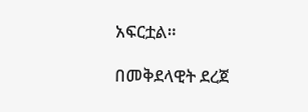አፍርቷል።

በመቅደላዊት ደረጀ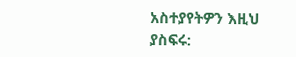አስተያየትዎን እዚህ ያስፍሩ: